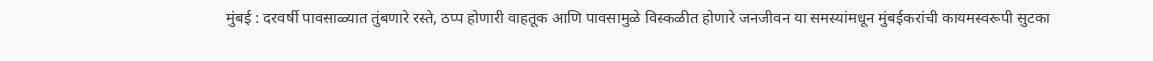मुंबई : दरवर्षी पावसाळ्यात तुंबणारे रस्ते, ठप्प होणारी वाहतूक आणि पावसामुळे विस्कळीत होणारे जनजीवन या समस्यांमधून मुंबईकरांची कायमस्वरूपी सुटका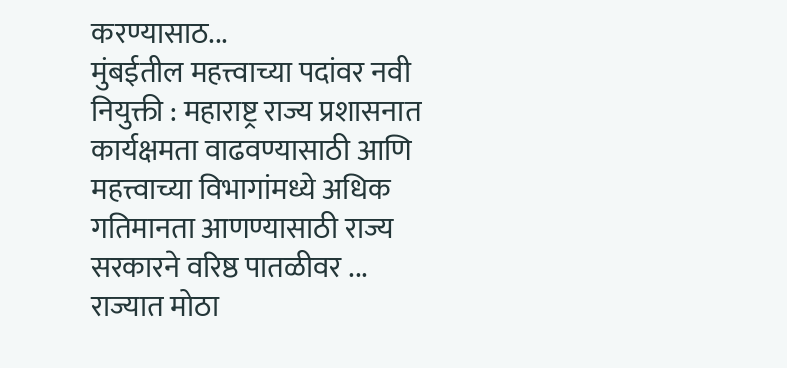करण्यासाठ...
मुंबईतील महत्त्वाच्या पदांवर नवी नियुक्ती : महाराष्ट्र राज्य प्रशासनात कार्यक्षमता वाढवण्यासाठी आणि महत्त्वाच्या विभागांमध्ये अधिक गतिमानता आणण्यासाठी राज्य सरकारने वरिष्ठ पातळीवर ...
राज्यात मोठा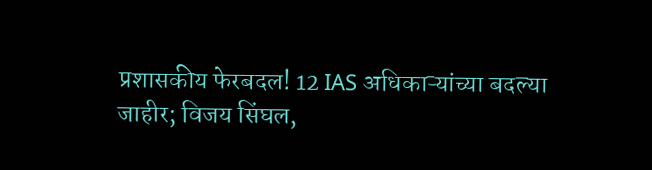प्रशासकीय फेरबदल! 12 IAS अधिकाऱ्यांच्या बदल्या जाहीर; विजय सिंघल,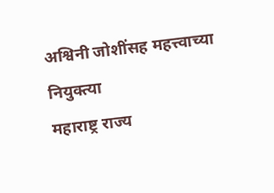अश्विनी जोशींसह महत्त्वाच्या नियुक्त्या
महाराष्ट्र राज्य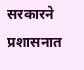सरकारने प्रशासनात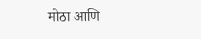मोठा आणि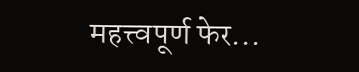महत्त्वपूर्ण फेर...